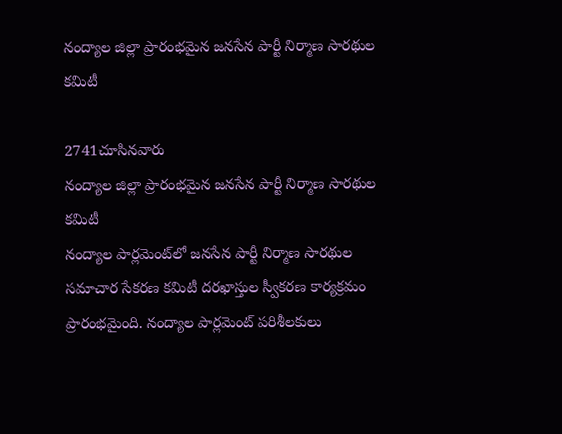నంద్యాల జిల్లా ప్రారంభమైన జనసేన పార్టీ నిర్మాణ సారథుల కమిటీ

2741చూసినవారు
నంద్యాల జిల్లా ప్రారంభమైన జనసేన పార్టీ నిర్మాణ సారథుల కమిటీ
నంద్యాల పార్లమెంట్‌లో జనసేన పార్టీ నిర్మాణ సారథుల సమాచార సేకరణ కమిటీ దరఖాస్తుల స్వీకరణ కార్యక్రమం ప్రారంభమైంది. నంద్యాల పార్లమెంట్ పరిశీలకులు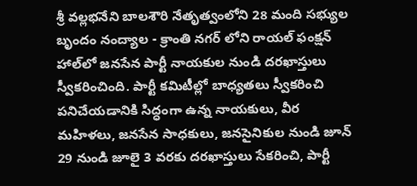శ్రీ వల్లభనేని బాలశౌరి నేతృత్వంలోని 28 మంది సభ్యుల బృందం నంద్యాల - క్రాంతి నగర్ లోని రాయల్ ఫంక్షన్ హాల్‌లో జనసేన పార్టీ నాయకుల నుండి దరఖాస్తులు స్వీకరించింది. పార్టీ కమిటీల్లో బాధ్యతలు స్వీకరించి పనిచేయడానికి సిద్ధంగా ఉన్న నాయకులు, వీర మహిళలు, జనసేన సాధకులు, జనసైనికుల నుండి జూన్ 29 నుండి జూలై 3 వరకు దరఖాస్తులు సేకరించి, పార్టీ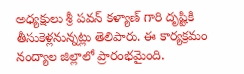అధ్యక్షులు శ్రీ పవన్ కళ్యాణ్ గారి దృష్టికి తీసుకెళ్లనున్నట్లు తెలిపారు. ఈ కార్యక్రమం నంద్యాల జిల్లాలో ప్రారంభమైంది.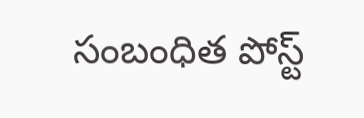సంబంధిత పోస్ట్